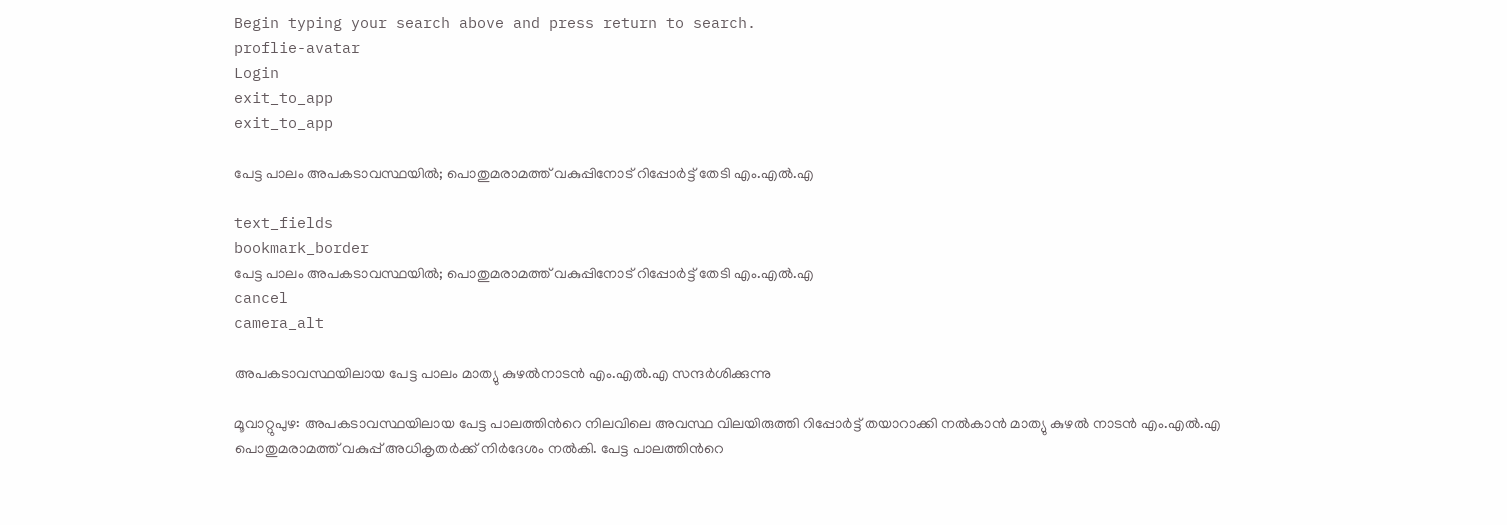Begin typing your search above and press return to search.
proflie-avatar
Login
exit_to_app
exit_to_app

പേട്ട പാലം അപകടാവസ്ഥയിൽ; പൊതുമരാമത്ത് വകുപ്പിനോട് റിപ്പോർട്ട് തേടി എം.എൽ.എ

text_fields
bookmark_border
പേട്ട പാലം അപകടാവസ്ഥയിൽ; പൊതുമരാമത്ത് വകുപ്പിനോട് റിപ്പോർട്ട് തേടി എം.എൽ.എ
cancel
camera_alt

അപകടാവസ്ഥയിലായ പേട്ട പാലം മാത്യു കുഴൽനാടൻ എം.എൽ.എ സന്ദർശിക്കുന്നു

മൂവാറ്റുപുഴ: അപകടാവസ്ഥയിലായ പേട്ട പാലത്തിന്‍റെ നിലവിലെ അവസ്ഥ വിലയിരുത്തി റിപ്പോർട്ട് തയാറാക്കി നൽകാൻ മാത്യു കുഴൽ നാടൻ എം.എൽ.എ പൊതുമരാമത്ത് വകുപ്പ് അധികൃതർക്ക് നിർദേശം നൽകി. പേട്ട പാലത്തിന്‍റെ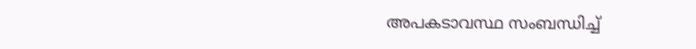അപകടാവസ്ഥ സംബന്ധിച്ച്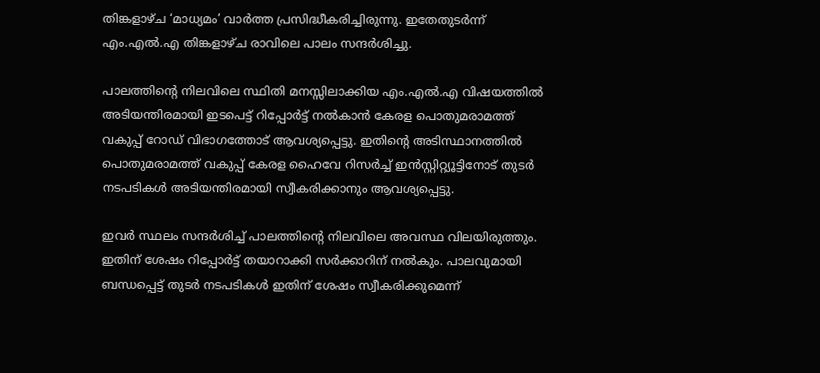തിങ്കളാഴ്ച ‘മാധ്യമം’ വാർത്ത പ്രസിദ്ധീകരിച്ചിരുന്നു. ഇതേതുടർന്ന് എം.എൽ.എ തിങ്കളാഴ്ച രാവിലെ പാലം സന്ദർശിച്ചു.

പാലത്തിന്റെ നിലവിലെ സ്ഥിതി മനസ്സിലാക്കിയ എം.എൽ.എ വിഷയത്തിൽ അടിയന്തിരമായി ഇടപെട്ട് റിപ്പോർട്ട് നൽകാൻ കേരള പൊതുമരാമത്ത് വകുപ്പ് റോഡ് വിഭാഗത്തോട് ആവശ്യപ്പെട്ടു. ഇതിന്‍റെ അടിസ്ഥാനത്തിൽ പൊതുമരാമത്ത് വകുപ്പ് കേരള ഹൈവേ റിസർച്ച് ഇൻസ്റ്റിറ്റ്യൂട്ടിനോട് തുടർ നടപടികൾ അടിയന്തിരമായി സ്വീകരിക്കാനും ആവശ്യപ്പെട്ടു.

ഇവർ സ്ഥലം സന്ദർശിച്ച് പാലത്തിന്റെ നിലവിലെ അവസ്ഥ വിലയിരുത്തും. ഇതിന് ശേഷം റിപ്പോർട്ട് തയാറാക്കി സർക്കാറിന് നൽകും. പാലവുമായി ബന്ധപ്പെട്ട് തുടർ നടപടികൾ ഇതിന് ശേഷം സ്വീകരിക്കുമെന്ന്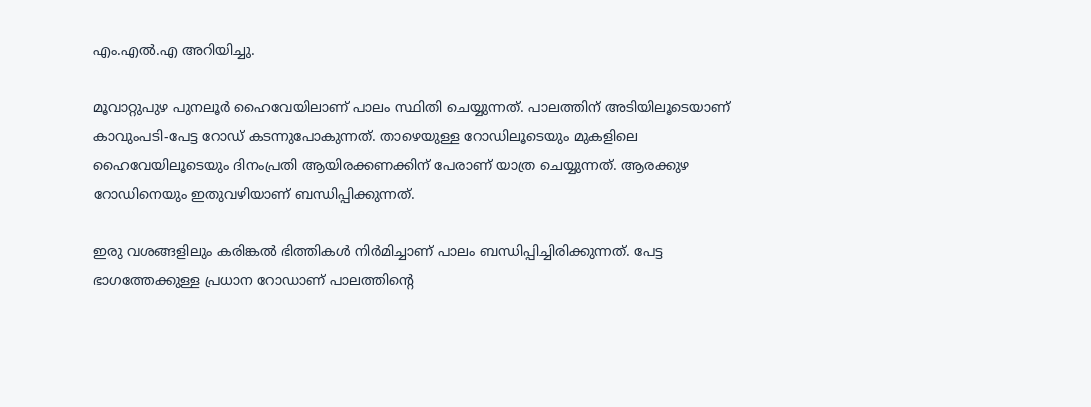എം.എൽ.എ അറിയിച്ചു.

മൂവാറ്റുപുഴ പുനലൂർ ഹൈവേയിലാണ് പാലം സ്ഥിതി ചെയ്യുന്നത്. പാലത്തിന് അടിയിലൂടെയാണ് കാവുംപടി-പേട്ട റോഡ് കടന്നുപോകുന്നത്. താഴെയുള്ള റോഡിലൂടെയും മുകളിലെ ഹൈവേയിലൂടെയും ദിനംപ്രതി ആയിരക്കണക്കിന് പേരാണ് യാത്ര ചെയ്യുന്നത്. ആരക്കുഴ റോഡിനെയും ഇതുവഴിയാണ് ബന്ധിപ്പിക്കുന്നത്.

ഇരു വശങ്ങളിലും കരിങ്കൽ ഭിത്തികൾ നിർമിച്ചാണ് പാലം ബന്ധിപ്പിച്ചിരിക്കുന്നത്. പേട്ട ഭാഗത്തേക്കുള്ള പ്രധാന റോഡാണ് പാലത്തിന്റെ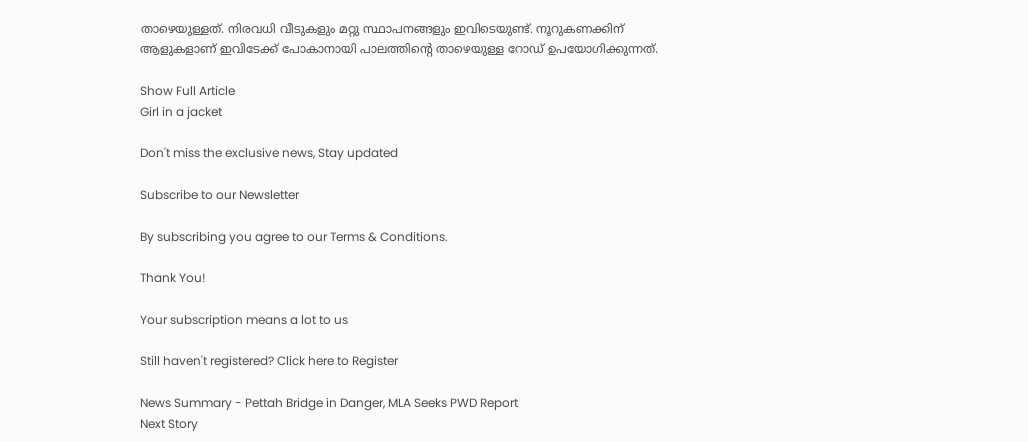താഴെയുള്ളത്. നിരവധി വീടുകളും മറ്റു സ്ഥാപനങ്ങളും ഇവിടെയുണ്ട്. നൂറുകണക്കിന് ആളുകളാണ് ഇവിടേക്ക് പോകാനായി പാലത്തിന്റെ താഴെയുള്ള റോഡ് ഉപയോഗിക്കുന്നത്.

Show Full Article
Girl in a jacket

Don't miss the exclusive news, Stay updated

Subscribe to our Newsletter

By subscribing you agree to our Terms & Conditions.

Thank You!

Your subscription means a lot to us

Still haven't registered? Click here to Register

News Summary - Pettah Bridge in Danger, MLA Seeks PWD Report
Next Story